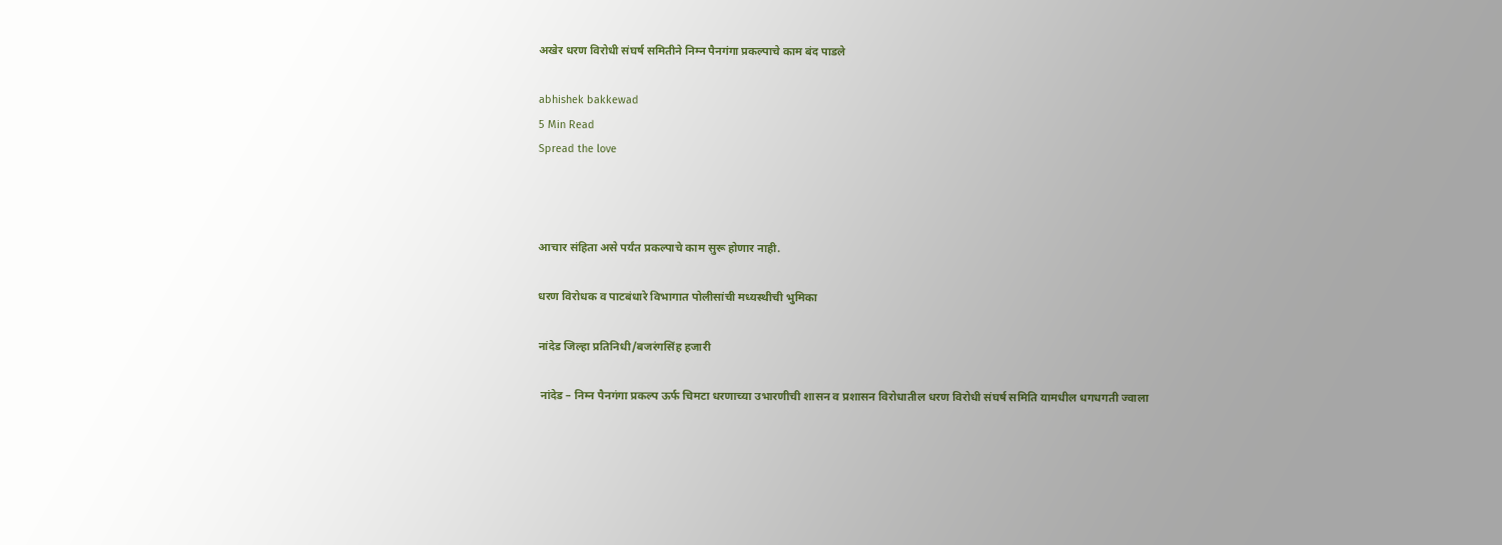अखेर धरण विरोधी संघर्ष समितीने निम्न पैनगंगा प्रकल्पाचे काम बंद पाडले

abhishek bakkewad
5 Min Read
Spread the love



आचार संहिता असे पर्यंत प्रकल्पाचे काम सुरू होणार नाही.

धरण विरोधक व पाटबंधारे विभागात पोलीसांची मध्यस्थीची भुमिका

नांदेड जिल्हा प्रतिनिधी/बजरंगसिंह हजारी

 नांदेड – निम्न पैनगंगा प्रकल्प ऊर्फ चिमटा धरणाच्या उभारणीची शासन व प्रशासन विरोधातील धरण विरोधी संघर्ष समिति यामधील धगधगती ज्वाला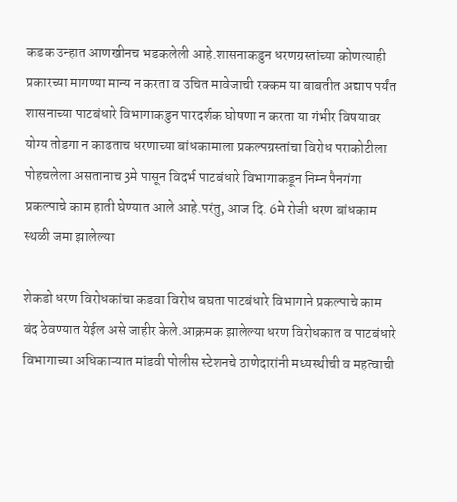कडक उन्हात आणखीनच भडकलेली आहे.शासनाकडुन धरणग्रस्तांच्या कोणत्याही प्रकारच्या मागण्या मान्य न करता व उचित मावेजाची रक्कम या बाबतीत अद्याप पर्यंत शासनाच्या पाटबंधारे विभागाकडुन पारदर्शक घोषणा न करता या गंभीर विषयावर योग्य तोडगा न काढताच धरणाच्या बांधकामाला प्रकल्पग्रस्तांचा विरोध पराकोटीला पोहचलेला असतानाच 3मे पासून विदर्भ पाटबंधारे विभागाकडून निम्न पैनगंगा प्रकल्पाचे काम हाती घेण्यात आले आहे.परंतु, आज दि. 6मे रोजी धरण बांधकाम स्थळी जमा झालेल्या

शेकडो धरण विरोधकांचा कडवा विरोध बघता पाटबंधारे विभागाने प्रकल्पाचे काम बंद ठेवण्यात येईल असे जाहीर केले.आक्रमक झालेल्या धरण विरोधकात व पाटबंधारे विभागाच्या अधिकाऱ्यात मांडवी पोलीस स्टेशनचे ठाणेदारांनी‌ मध्यस्थीची व महत्वाची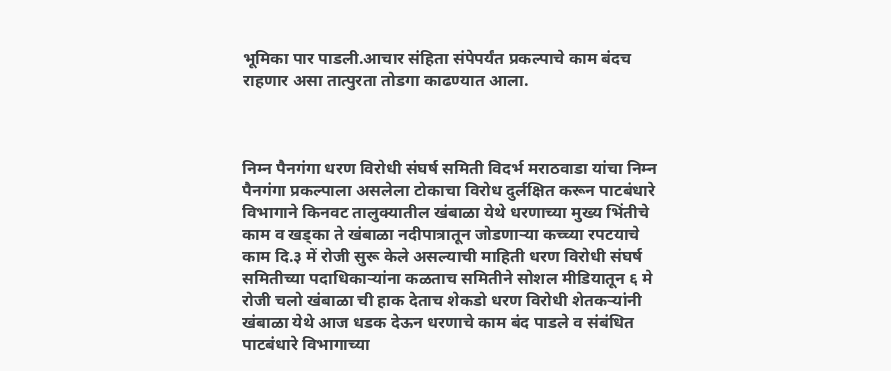भूमिका पार पाडली.आचार संहिता संपेपर्यंत प्रकल्पाचे काम बंदच राहणार असा तात्पुरता तोडगा काढण्यात आला.



निम्न पैनगंगा धरण विरोधी संघर्ष समिती विदर्भ मराठवाडा यांचा निम्न पैनगंगा प्रकल्पाला असलेला टोकाचा विरोध दुर्लक्षित करून पाटबंधारे विभागाने किनवट तालुक्यातील खंबाळा येथे धरणाच्या मुख्य भिंतीचे काम व खड्का ते खंबाळा नदीपात्रातून जोडणाऱ्या कच्च्या रपटयाचे काम दि.३ में रोजी सुरू केले असल्याची माहिती धरण विरोधी संघर्ष समितीच्या पदाधिकाऱ्यांना कळताच समितीने सोशल मीडियातून ६ मे‌ रोजी चलो खंबाळा ची हाक देताच शेकडो धरण विरोधी शेतकऱ्यांनी खंबाळा‌ येथे आज धडक देऊन धरणाचे काम बंद पाडले व संबंधित पाटबंधारे विभागाच्या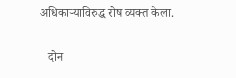अधिकाऱ्याविरुद्ध रोष व्यक्त केला.

   दोन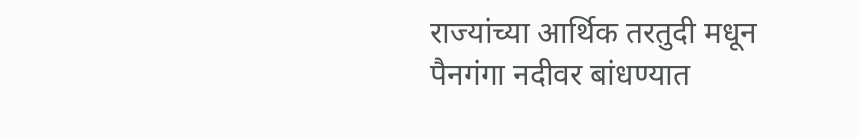राज्यांच्या आर्थिक तरतुदी मधून पैनगंगा नदीवर बांधण्यात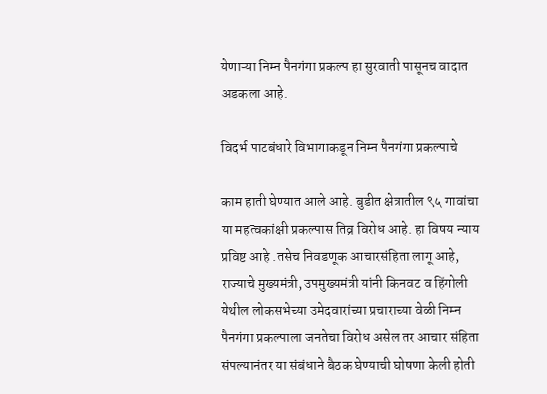येणाऱ्या निम्न पैनगंगा प्रकल्प हा सुरवाती पासूनच वादात अडकला आहे.

विदर्भ पाटबंधारे विभागाकडून निम्न पैनगंगा प्रकल्पाचे

काम हाती घेण्यात आले आहे. बुडीत क्षेत्रातील ९५ गावांचा या महत्वकांक्षी प्रकल्पास तिव्र विरोध आहे. हा विषय न्याय प्रविष्ट आहे .तसेच निवडणूक आचारसंहिता लागू आहे, राज्याचे मुख्यमंत्री, उपमुख्यमंत्री यांनी किनवट व हिंगोली येथील लोकसभेच्या उमेदवारांच्या प्रचाराच्या वेळी निम्न पैनगंगा प्रकल्पाला जनतेचा विरोध असेल तर आचार संहिता संपल्यानंतर या संबंधाने बैठक घेण्याची घोषणा केली होती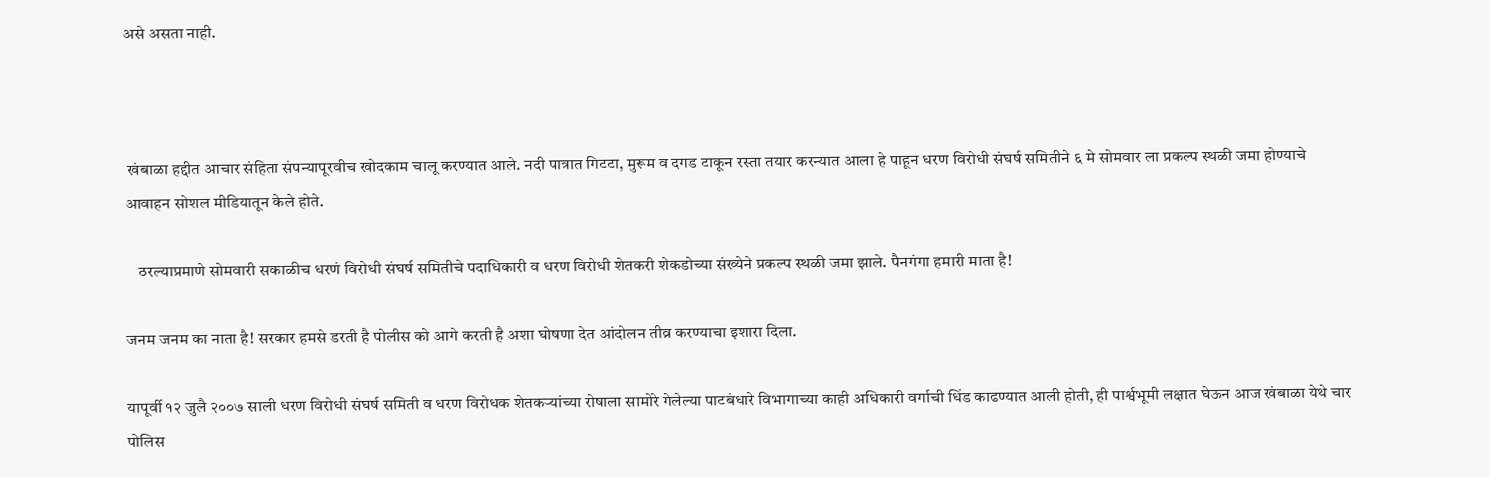असे असता नाही.



 खंबाळा हद्दीत आचार संहिता संपन्यापूरवीच खोदकाम चालू करण्यात आले. नदी पात्रात गिटटा, मुरूम व दगड टाकून रस्ता तयार करन्यात आला हे पाहून धरण विरोधी संघर्ष समितीने ६ मे सोमवार ला प्रकल्प स्थळी जमा होण्याचे आवाहन सोशल मीडियातून केले होते.

    ठरल्याप्रमाणे सोमवारी सकाळीच धरणं विरोधी संघर्ष समितीचे पदाधिकारी व धरण विरोधी शेतकरी शेकडोच्या संख्येने प्रकल्प स्थळी जमा झाले. पैनगंगा हमारी माता है!

जनम जनम का नाता है! सरकार हमसे‌ डरती‌ है पोलीस को आगे करती‌ है अशा घोषणा देत आंदोलन तीव्र करण्याचा इशारा दिला.

यापूर्वी १२ जुलै २००७ साली धरण विरोधी संघर्ष समिती व धरण विरोधक शेतकऱ्यांच्या रोषाला सामोरे गेलेल्या पाटबंधारे विभागाच्या काही अधिकारी वर्गाची धिंड काढण्यात आली होती, ही पार्श्वभूमी लक्षात घेऊन आज खंबाळा येथे चार पोलिस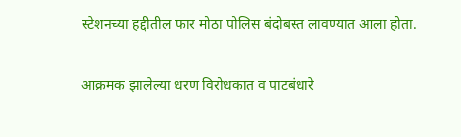स्टेशनच्या हद्दीतील फार मोठा पोलिस बंदोबस्त लावण्यात आला होता.

आक्रमक झालेल्या धरण विरोधकात व पाटबंधारे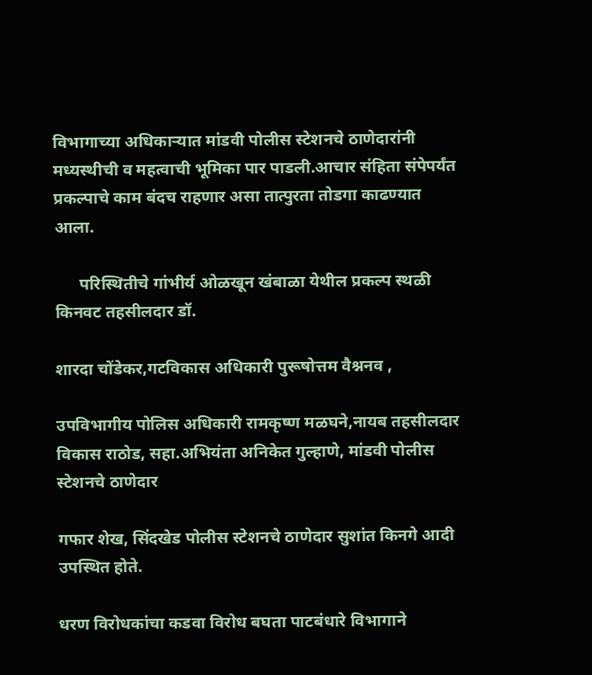विभागाच्या अधिकाऱ्यात मांडवी पोलीस स्टेशनचे ठाणेदारांनी‌ मध्यस्थीची व महत्वाची भूमिका पार पाडली.आचार संहिता संपेपर्यंत प्रकल्पाचे काम बंदच राहणार असा तात्पुरता तोडगा काढण्यात आला.

      परिस्थितीचे गांभीर्य ओळखून खंबाळा येथील प्रकल्प स्थळी किनवट तहसीलदार डॉ.

शारदा चोंडेकर,गटविकास अधिकारी पुरूषोत्तम वैश्ननव ,

उपविभागीय पोलिस अधिकारी रामकृष्ण मळघने,नायब तहसीलदार विकास राठोड, सहा.अभियंता अनिकेत गुल्हाणे, मांडवी पोलीस स्टेशनचे ठाणेदार

गफार शेख, सिंदखेड पोलीस स्टेशनचे ठाणेदार सुशांत किनगे आदी उपस्थित होते.

धरण विरोधकांचा कडवा विरोध बघता पाटबंधारे विभागाने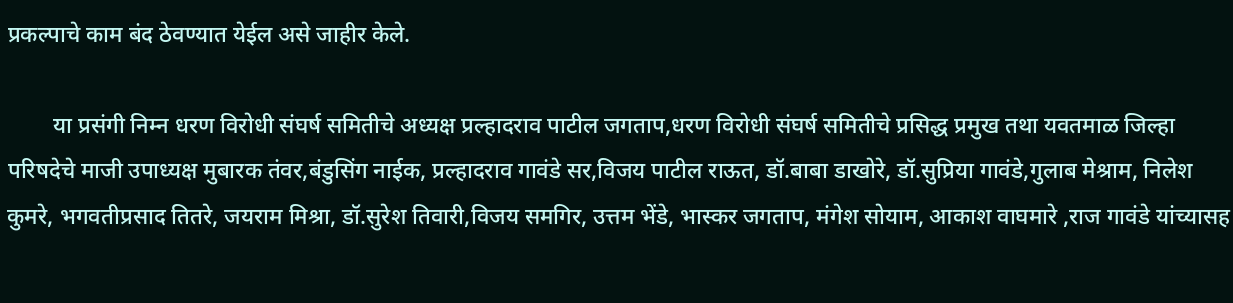प्रकल्पाचे काम बंद ठेवण्यात येईल असे जाहीर केले.

        या प्रसंगी निम्न धरण विरोधी संघर्ष समितीचे अध्यक्ष प्रल्हादराव पाटील जगताप,धरण विरोधी संघर्ष समितीचे प्रसिद्ध प्रमुख तथा यवतमाळ जिल्हा परिषदेचे माजी उपाध्यक्ष मुबारक तंवर,बंडुसिंग नाईक, प्रल्हादराव गावंडे सर,विजय पाटील राऊत, डॉ.बाबा डाखोरे‌, डॉ.सुप्रिया गावंडे,गुलाब मेश्राम, निलेश कुमरे, भगवतीप्रसाद तितरे‌, जयराम मिश्रा, डॉ.सुरेश तिवारी,विजय समगिर, उत्तम भेंडे, भास्कर जगताप, मंगेश सोयाम, आकाश वाघमारे ,राज गावंडे यांच्यासह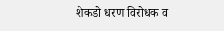शेकडो धरण विरोधक व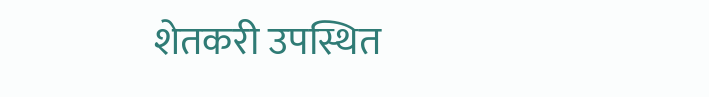शेतकरी उपस्थित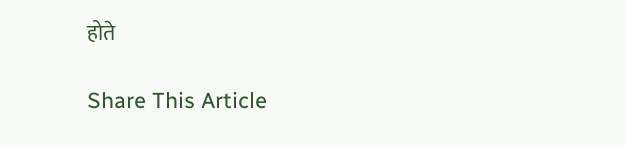होते

Share This Article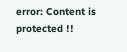error: Content is protected !!